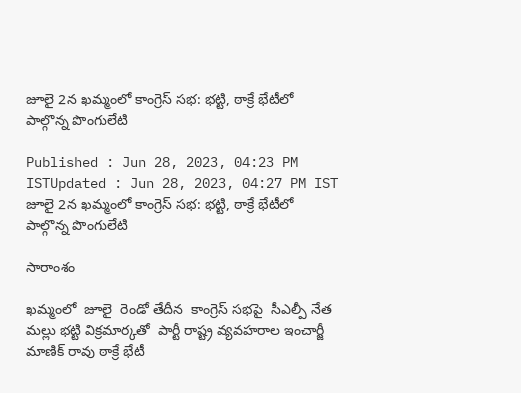జూలై 2న ఖమ్మంలో కాంగ్రెస్ సభ: భట్టి, ఠాక్రే భేటీలో పాల్గొన్న పొంగులేటి

Published : Jun 28, 2023, 04:23 PM ISTUpdated : Jun 28, 2023, 04:27 PM IST
జూలై 2న ఖమ్మంలో కాంగ్రెస్ సభ: భట్టి, ఠాక్రే భేటీలో పాల్గొన్న పొంగులేటి

సారాంశం

ఖమ్మంలో  జూలై  రెండో తేదీన  కాంగ్రెస్ సభపై  సీఎల్పీ నేత  మల్లు భట్టి విక్రమార్కతో  పార్టీ రాష్ట్ర వ్యవహరాల ఇంచార్జీ  మాణిక్ రావు ఠాక్రే భేటీ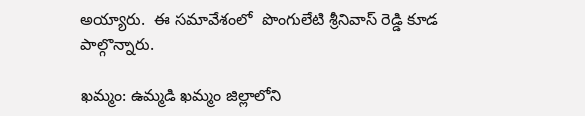అయ్యారు.  ఈ సమావేశంలో  పొంగులేటి శ్రీనివాస్ రెడ్డి కూడ పాల్గొన్నారు.

ఖమ్మం: ఉమ్మడి ఖమ్మం జిల్లాలోని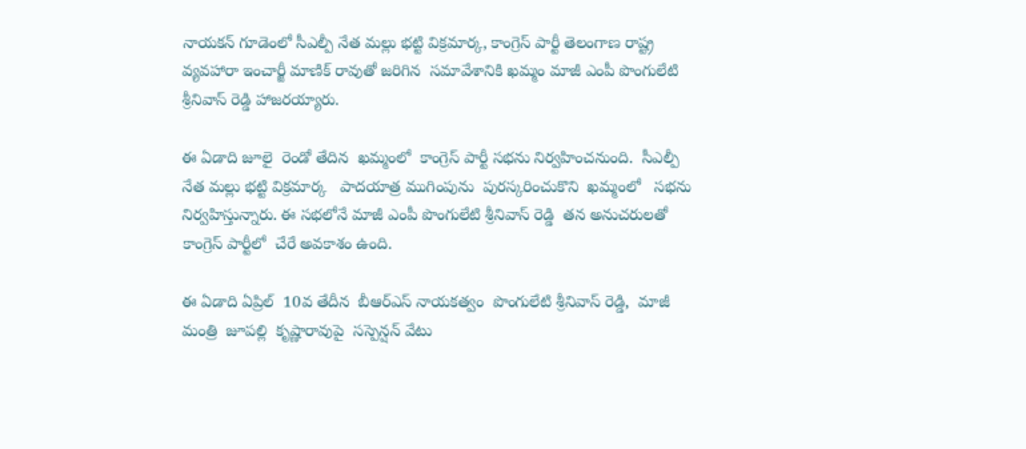నాయకన్ గూడెంలో సీఎల్పీ నేత మల్లు భట్టి విక్రమార్క, కాంగ్రెస్ పార్టీ తెలంగాణ రాష్ట్ర వ్యవహారా ఇంచార్జీ మాణిక్ రావుతో జరిగిన  సమావేశానికి ఖమ్మం మాజీ ఎంపీ పొంగులేటి శ్రీనివాస్ రెడ్డి హాజరయ్యారు.

ఈ ఏడాది జూలై  రెండో తేదిన  ఖమ్మంలో  కాంగ్రెస్ పార్టీ సభను నిర్వహించనుంది.  సీఎల్పీ నేత మల్లు భట్టి విక్రమార్క   పాదయాత్ర ముగింపును  పురస్కరించుకొని  ఖమ్మంలో   సభను  నిర్వహిస్తున్నారు. ఈ సభలోనే మాజీ ఎంపీ పొంగులేటి శ్రీనివాస్ రెడ్డి  తన అనుచరులతో  కాంగ్రెస్ పార్టీలో  చేరే అవకాశం ఉంది.

ఈ ఏడాది ఏప్రిల్  10వ తేదీన  బీఆర్ఎస్ నాయకత్వం  పొంగులేటి శ్రీనివాస్ రెడ్డి,  మాజీ మంత్రి  జూపల్లి  కృష్ణారావుపై  సస్పెన్షన్ వేటు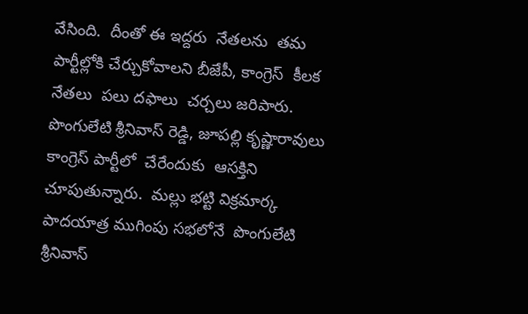వేసింది.  దీంతో ఈ ఇద్దరు  నేతలను  తమ పార్టీల్లోకి చేర్చుకోవాలని బీజేపీ, కాంగ్రెస్  కీలక నేతలు  పలు దఫాలు  చర్చలు జరిపారు.   పొంగులేటి శ్రీనివాస్ రెడ్డి, జూపల్లి కృష్ణారావులు  కాంగ్రెస్ పార్టీలో  చేరేందుకు  ఆసక్తిని  చూపుతున్నారు.  మల్లు భట్టి విక్రమార్క  పాదయాత్ర ముగింపు సభలోనే  పొంగులేటి శ్రీనివాస్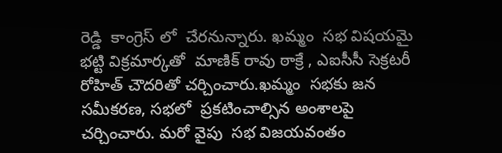రెడ్డి  కాంగ్రెస్ లో  చేరనున్నారు. ఖమ్మం  సభ విషయమై  భట్టి విక్రమార్కతో  మాణిక్ రావు ఠాక్రే , ఎఐసీసీ సెక్రటరీ  రోహిత్ చౌదరితో చర్చించారు.ఖమ్మం  సభకు జన సమీకరణ, సభలో  ప్రకటించాల్సిన అంశాలపై  చర్చించారు. మరో వైపు  సభ విజయవంతం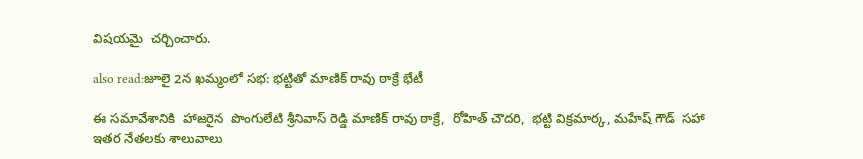విషయమై  చర్చించారు.

also read:జూలై 2న ఖమ్మంలో సభ: భట్టితో మాణిక్ రావు ఠాక్రే భేటీ

ఈ సమావేశానికి  హాజరైన  పొంగులేటి శ్రీనివాస్ రెడ్డి మాణిక్ రావు ఠాక్రే,  రోహిత్ చౌదరి,  భట్టి విక్రమార్క, మహేష్ గౌడ్  సహా ఇతర నేతలకు శాలువాలు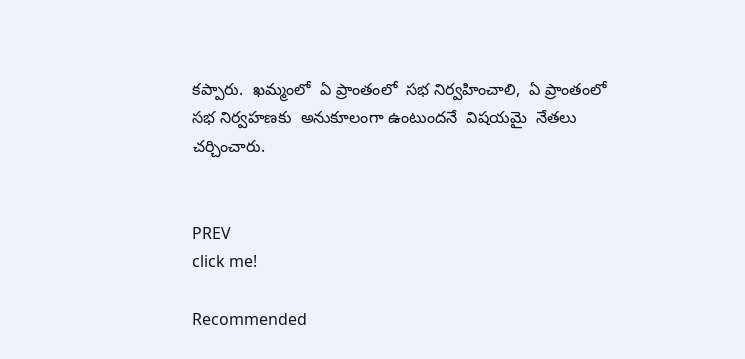కప్పారు.  ఖమ్మంలో  ఏ ప్రాంతంలో  సభ నిర్వహించాలి,  ఏ ప్రాంతంలో  సభ నిర్వహణకు  అనుకూలంగా ఉంటుందనే  విషయమై  నేతలు  చర్చించారు.


PREV
click me!

Recommended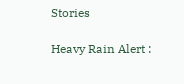Stories

Heavy Rain Alert :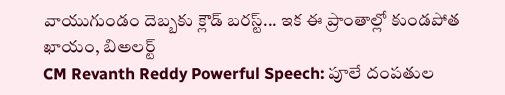వాయుగుండం దెబ్బకు క్లౌడ్ బరస్ట్... ఇక ఈ ప్రాంతాల్లో కుండపోత ఖాయం, బిఅలర్ట్
CM Revanth Reddy Powerful Speech: పూలే దంపతుల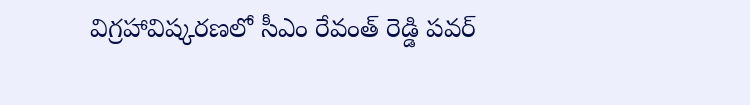విగ్రహావిష్కరణలో సీఎం రేవంత్ రెడ్డి పవర్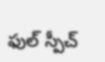ఫుల్ స్పీచ్